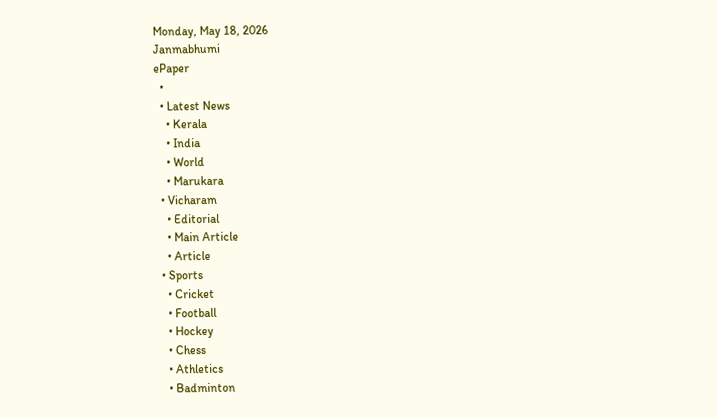Monday, May 18, 2026
Janmabhumi
ePaper
  •
  • Latest News
    • Kerala
    • India
    • World
    • Marukara
  • Vicharam
    • Editorial
    • Main Article
    • Article
  • Sports
    • Cricket
    • Football
    • Hockey
    • Chess
    • Athletics
    • Badminton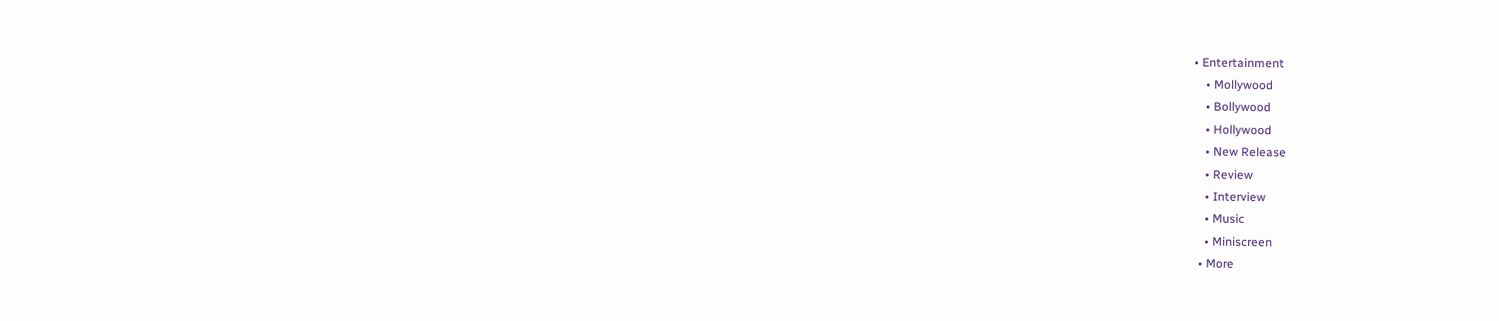• Entertainment
    • Mollywood
    • Bollywood
    • Hollywood
    • New Release
    • Review
    • Interview
    • Music
    • Miniscreen
  • More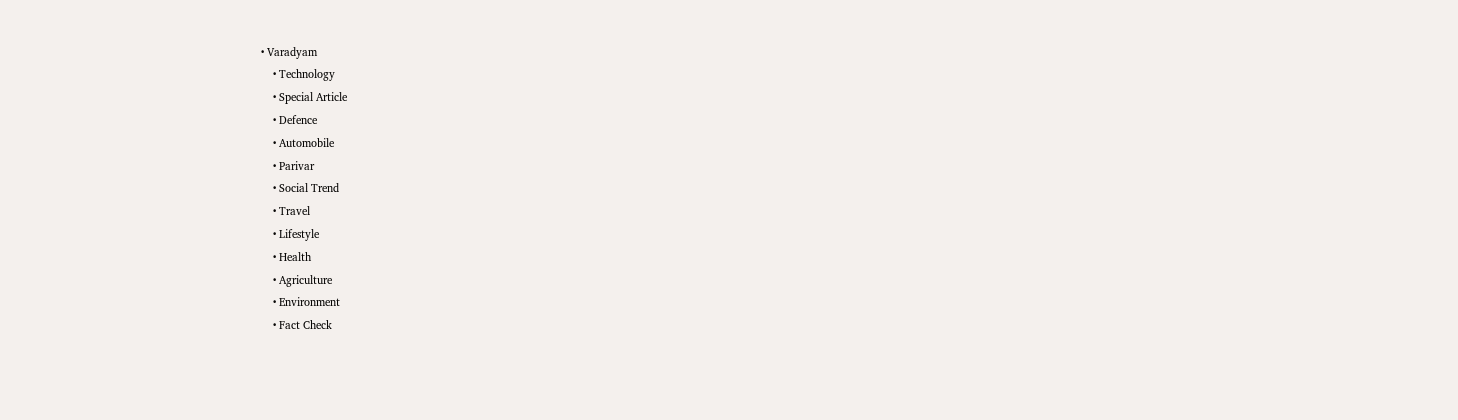• Varadyam
    • Technology
    • Special Article
    • Defence
    • Automobile
    • Parivar
    • Social Trend
    • Travel
    • Lifestyle
    • Health
    • Agriculture
    • Environment
    • Fact Check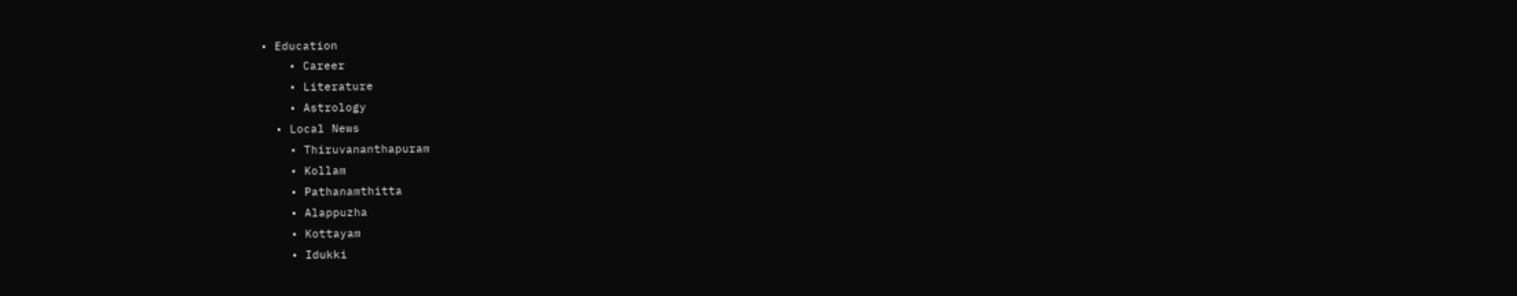• Education
    • Career
    • Literature
    • Astrology
  • Local News
    • Thiruvananthapuram
    • Kollam
    • Pathanamthitta
    • Alappuzha
    • Kottayam
    • Idukki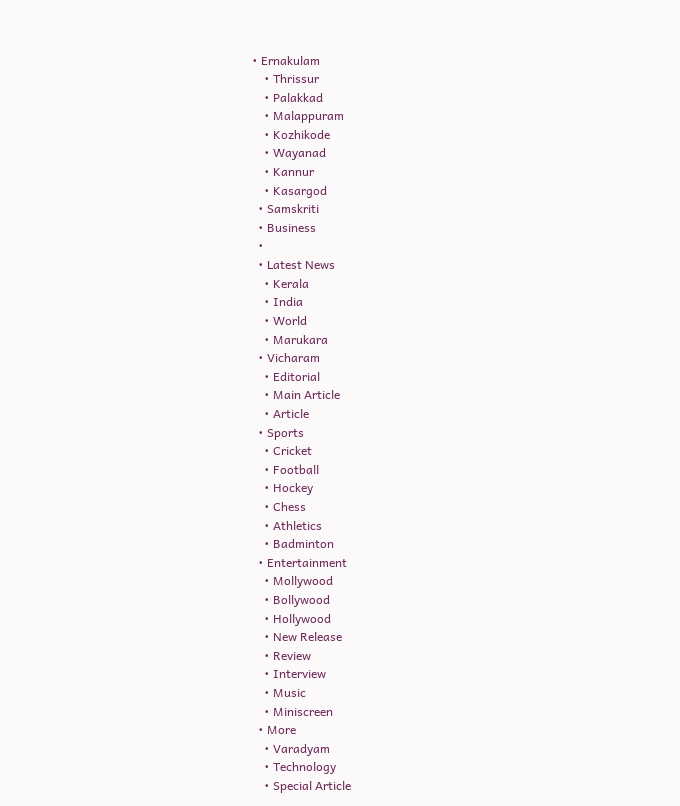• Ernakulam
    • Thrissur
    • Palakkad
    • Malappuram
    • Kozhikode
    • Wayanad
    • Kannur
    • Kasargod
  • Samskriti
  • Business
  •
  • Latest News
    • Kerala
    • India
    • World
    • Marukara
  • Vicharam
    • Editorial
    • Main Article
    • Article
  • Sports
    • Cricket
    • Football
    • Hockey
    • Chess
    • Athletics
    • Badminton
  • Entertainment
    • Mollywood
    • Bollywood
    • Hollywood
    • New Release
    • Review
    • Interview
    • Music
    • Miniscreen
  • More
    • Varadyam
    • Technology
    • Special Article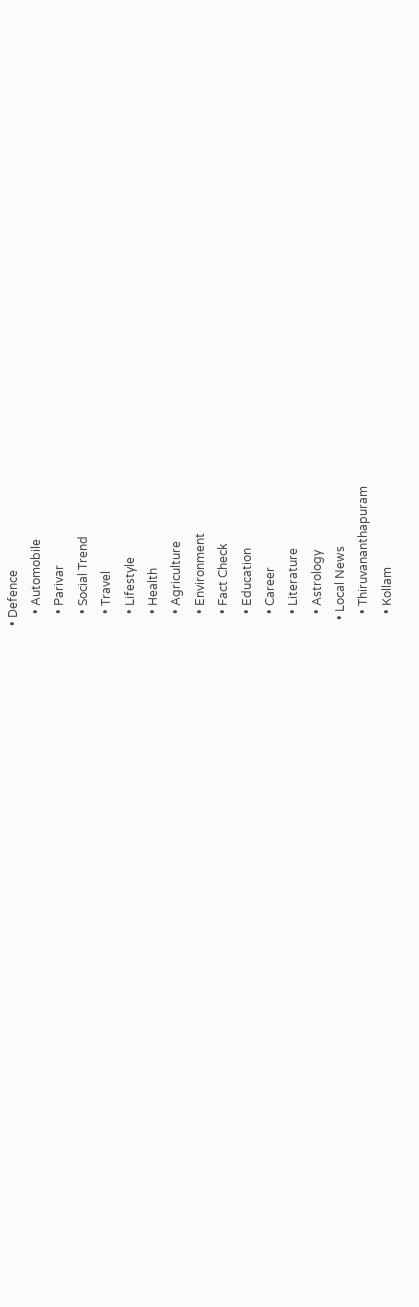• Defence
    • Automobile
    • Parivar
    • Social Trend
    • Travel
    • Lifestyle
    • Health
    • Agriculture
    • Environment
    • Fact Check
    • Education
    • Career
    • Literature
    • Astrology
  • Local News
    • Thiruvananthapuram
    • Kollam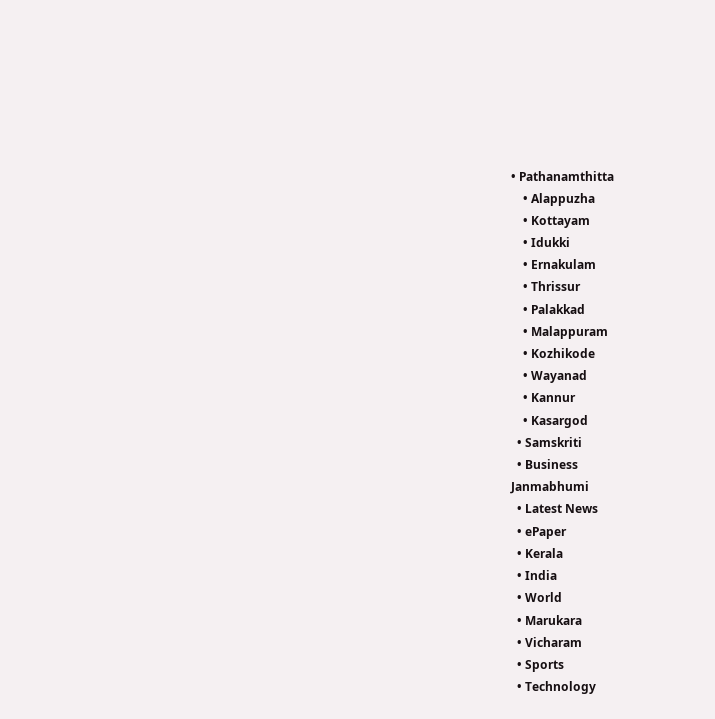• Pathanamthitta
    • Alappuzha
    • Kottayam
    • Idukki
    • Ernakulam
    • Thrissur
    • Palakkad
    • Malappuram
    • Kozhikode
    • Wayanad
    • Kannur
    • Kasargod
  • Samskriti
  • Business
Janmabhumi
  • Latest News
  • ePaper
  • Kerala
  • India
  • World
  • Marukara
  • Vicharam
  • Sports
  • Technology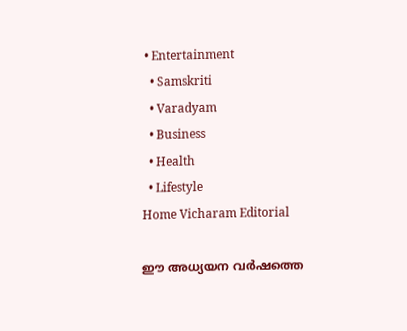• Entertainment
  • Samskriti
  • Varadyam
  • Business
  • Health
  • Lifestyle
Home Vicharam Editorial

ഈ അധ്യയന വര്‍ഷത്തെ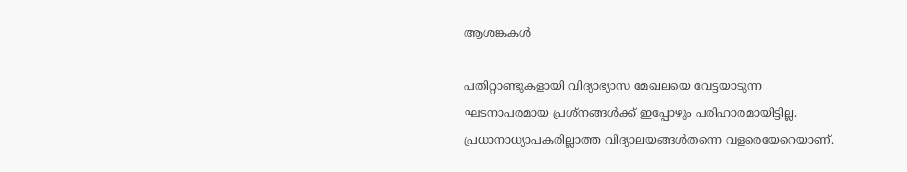ആശങ്കകള്‍

പതിറ്റാണ്ടുകളായി വിദ്യാഭ്യാസ മേഖലയെ വേട്ടയാടുന്ന ഘടനാപരമായ പ്രശ്‌നങ്ങള്‍ക്ക് ഇപ്പോഴും പരിഹാരമായിട്ടില്ല. പ്രധാനാധ്യാപകരില്ലാത്ത വിദ്യാലയങ്ങള്‍തന്നെ വളരെയേറെയാണ്.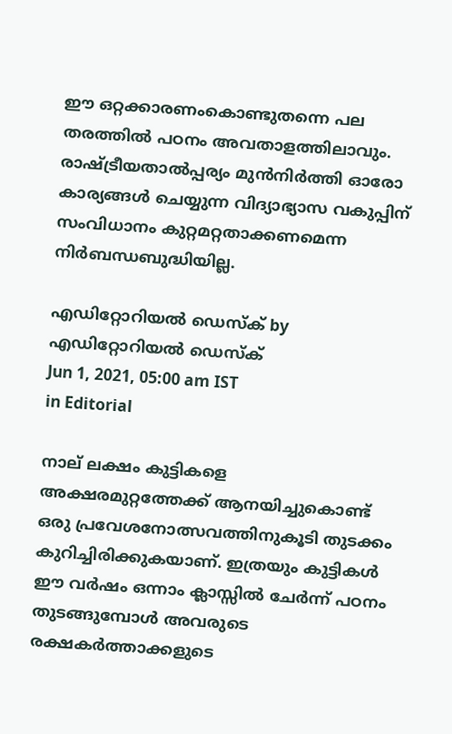ഈ ഒറ്റക്കാരണംകൊണ്ടുതന്നെ പല തരത്തില്‍ പഠനം അവതാളത്തിലാവും. രാഷ്‌ട്രീയതാല്‍പ്പര്യം മുന്‍നിര്‍ത്തി ഓരോ കാര്യങ്ങള്‍ ചെയ്യുന്ന വിദ്യാഭ്യാസ വകുപ്പിന് സംവിധാനം കുറ്റമറ്റതാക്കണമെന്ന നിര്‍ബന്ധബുദ്ധിയില്ല.

എഡിറ്റോറിയൽ ഡെസ്ക് by എഡിറ്റോറിയൽ ഡെസ്ക്
Jun 1, 2021, 05:00 am IST
in Editorial

നാല് ലക്ഷം കുട്ടികളെ അക്ഷരമുറ്റത്തേക്ക് ആനയിച്ചുകൊണ്ട് ഒരു പ്രവേശനോത്സവത്തിനുകൂടി തുടക്കം കുറിച്ചിരിക്കുകയാണ്. ഇത്രയും കുട്ടികള്‍ ഈ വര്‍ഷം ഒന്നാം ക്ലാസ്സില്‍ ചേര്‍ന്ന് പഠനം തുടങ്ങുമ്പോള്‍ അവരുടെ രക്ഷകര്‍ത്താക്കളുടെ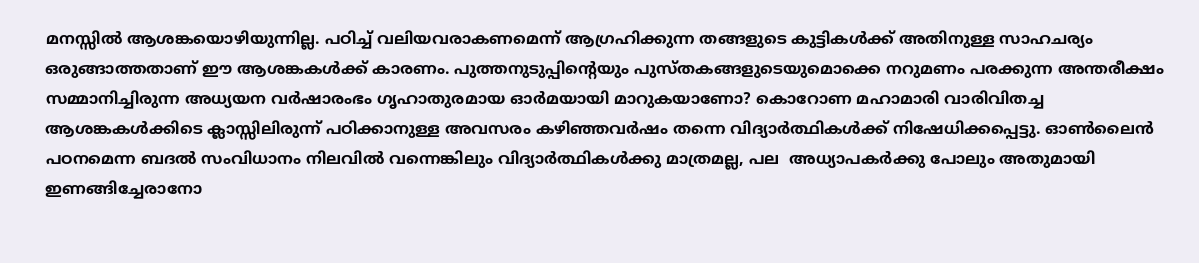മനസ്സില്‍ ആശങ്കയൊഴിയുന്നില്ല. പഠിച്ച് വലിയവരാകണമെന്ന് ആഗ്രഹിക്കുന്ന തങ്ങളുടെ കുട്ടികള്‍ക്ക് അതിനുള്ള സാഹചര്യം ഒരുങ്ങാത്തതാണ് ഈ ആശങ്കകള്‍ക്ക് കാരണം. പുത്തനുടുപ്പിന്റെയും പുസ്തകങ്ങളുടെയുമൊക്കെ നറുമണം പരക്കുന്ന അന്തരീക്ഷം സമ്മാനിച്ചിരുന്ന അധ്യയന വര്‍ഷാരംഭം ഗൃഹാതുരമായ ഓര്‍മയായി മാറുകയാണോ? കൊറോണ മഹാമാരി വാരിവിതച്ച ആശങ്കകള്‍ക്കിടെ ക്ലാസ്സിലിരുന്ന് പഠിക്കാനുള്ള അവസരം കഴിഞ്ഞവര്‍ഷം തന്നെ വിദ്യാര്‍ത്ഥികള്‍ക്ക് നിഷേധിക്കപ്പെട്ടു. ഓണ്‍ലൈന്‍ പഠനമെന്ന ബദല്‍ സംവിധാനം നിലവില്‍ വന്നെങ്കിലും വിദ്യാര്‍ത്ഥികള്‍ക്കു മാത്രമല്ല, പല  അധ്യാപകര്‍ക്കു പോലും അതുമായി ഇണങ്ങിച്ചേരാനോ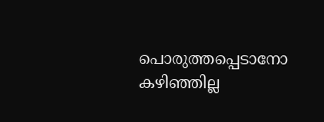പൊരുത്തപ്പെടാനോ കഴിഞ്ഞില്ല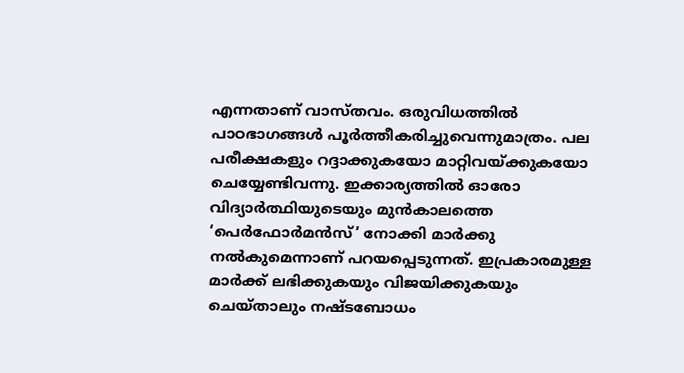എന്നതാണ് വാസ്തവം. ഒരുവിധത്തില്‍ പാഠഭാഗങ്ങള്‍ പൂര്‍ത്തീകരിച്ചുവെന്നുമാത്രം. പല പരീക്ഷകളും റദ്ദാക്കുകയോ മാറ്റിവയ്‌ക്കുകയോ ചെയ്യേണ്ടിവന്നു. ഇക്കാര്യത്തില്‍ ഓരോ വിദ്യാര്‍ത്ഥിയുടെയും മുന്‍കാലത്തെ ‘പെര്‍ഫോര്‍മന്‍സ്’ നോക്കി മാര്‍ക്കു നല്‍കുമെന്നാണ് പറയപ്പെടുന്നത്. ഇപ്രകാരമുള്ള മാര്‍ക്ക് ലഭിക്കുകയും വിജയിക്കുകയും ചെയ്താലും നഷ്ടബോധം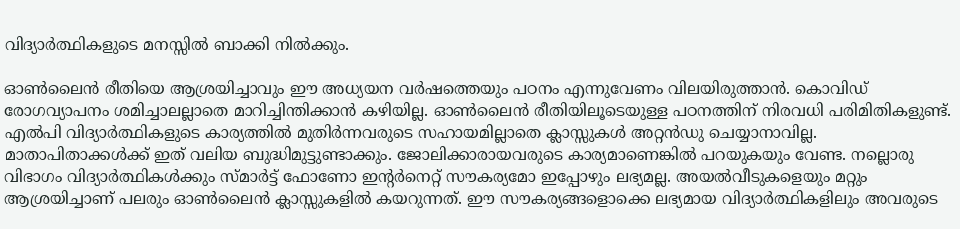വിദ്യാര്‍ത്ഥികളുടെ മനസ്സില്‍ ബാക്കി നില്‍ക്കും.

ഓണ്‍ലൈന്‍ രീതിയെ ആശ്രയിച്ചാവും ഈ അധ്യയന വര്‍ഷത്തെയും പഠനം എന്നുവേണം വിലയിരുത്താന്‍. കൊവിഡ് രോഗവ്യാപനം ശമിച്ചാലല്ലാതെ മാറിച്ചിന്തിക്കാന്‍ കഴിയില്ല. ഓണ്‍ലൈന്‍ രീതിയിലൂടെയുള്ള പഠനത്തിന് നിരവധി പരിമിതികളുണ്ട്. എല്‍പി വിദ്യാര്‍ത്ഥികളുടെ കാര്യത്തില്‍ മുതിര്‍ന്നവരുടെ സഹായമില്ലാതെ ക്ലാസ്സുകള്‍ അറ്റന്‍ഡു ചെയ്യാനാവില്ല. മാതാപിതാക്കള്‍ക്ക് ഇത് വലിയ ബുദ്ധിമുട്ടുണ്ടാക്കും. ജോലിക്കാരായവരുടെ കാര്യമാണെങ്കില്‍ പറയുകയും വേണ്ട. നല്ലൊരു വിഭാഗം വിദ്യാര്‍ത്ഥികള്‍ക്കും സ്മാര്‍ട്ട് ഫോണോ ഇന്റര്‍നെറ്റ് സൗകര്യമോ ഇപ്പോഴും ലഭ്യമല്ല. അയല്‍വീടുകളെയും മറ്റും ആശ്രയിച്ചാണ് പലരും ഓണ്‍ലൈന്‍ ക്ലാസ്സുകളില്‍ കയറുന്നത്. ഈ സൗകര്യങ്ങളൊക്കെ ലഭ്യമായ വിദ്യാര്‍ത്ഥികളിലും അവരുടെ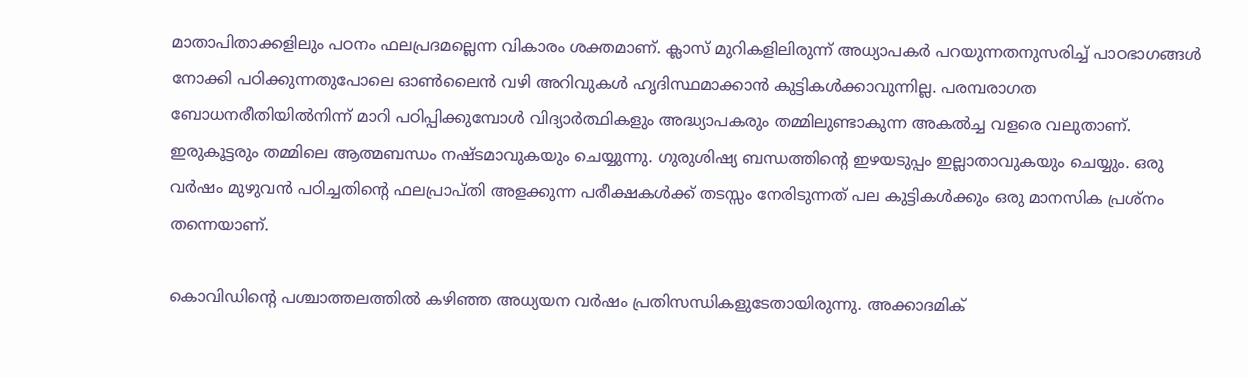മാതാപിതാക്കളിലും പഠനം ഫലപ്രദമല്ലെന്ന വികാരം ശക്തമാണ്. ക്ലാസ് മുറികളിലിരുന്ന് അധ്യാപകര്‍ പറയുന്നതനുസരിച്ച് പാഠഭാഗങ്ങള്‍ നോക്കി പഠിക്കുന്നതുപോലെ ഓണ്‍ലൈന്‍ വഴി അറിവുകള്‍ ഹൃദിസ്ഥമാക്കാന്‍ കുട്ടികള്‍ക്കാവുന്നില്ല. പരമ്പരാഗത ബോധനരീതിയില്‍നിന്ന് മാറി പഠിപ്പിക്കുമ്പോള്‍ വിദ്യാര്‍ത്ഥികളും അദ്ധ്യാപകരും തമ്മിലുണ്ടാകുന്ന അകല്‍ച്ച വളരെ വലുതാണ്. ഇരുകൂട്ടരും തമ്മിലെ ആത്മബന്ധം നഷ്ടമാവുകയും ചെയ്യുന്നു. ഗുരുശിഷ്യ ബന്ധത്തിന്റെ ഇഴയടുപ്പം ഇല്ലാതാവുകയും ചെയ്യും. ഒരു വര്‍ഷം മുഴുവന്‍ പഠിച്ചതിന്റെ ഫലപ്രാപ്തി അളക്കുന്ന പരീക്ഷകള്‍ക്ക് തടസ്സം നേരിടുന്നത് പല കുട്ടികള്‍ക്കും ഒരു മാനസിക പ്രശ്‌നം തന്നെയാണ്.

കൊവിഡിന്റെ പശ്ചാത്തലത്തില്‍ കഴിഞ്ഞ അധ്യയന വര്‍ഷം പ്രതിസന്ധികളുടേതായിരുന്നു. അക്കാദമിക്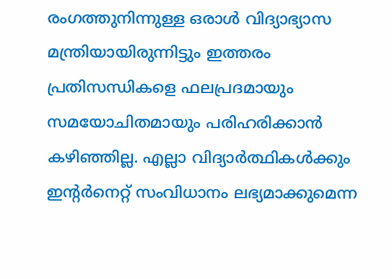രംഗത്തുനിന്നുള്ള ഒരാള്‍ വിദ്യാഭ്യാസ മന്ത്രിയായിരുന്നിട്ടും ഇത്തരം പ്രതിസന്ധികളെ ഫലപ്രദമായും സമയോചിതമായും പരിഹരിക്കാന്‍ കഴിഞ്ഞില്ല. എല്ലാ വിദ്യാര്‍ത്ഥികള്‍ക്കും ഇന്റര്‍നെറ്റ് സംവിധാനം ലഭ്യമാക്കുമെന്ന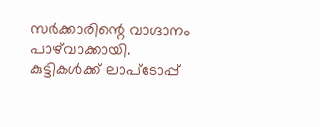സര്‍ക്കാരിന്റെ വാഗ്ദാനം പാഴ്‌വാക്കായി. കുട്ടികള്‍ക്ക് ലാപ്‌ടോപ്പ്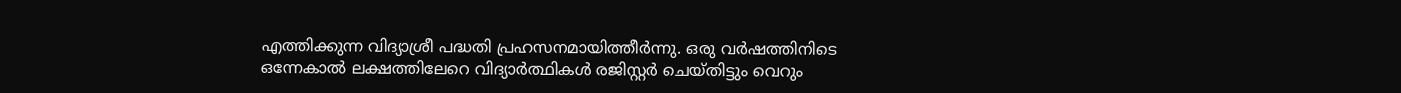എത്തിക്കുന്ന വിദ്യാശ്രീ പദ്ധതി പ്രഹസനമായിത്തീര്‍ന്നു. ഒരു വര്‍ഷത്തിനിടെ ഒന്നേകാല്‍ ലക്ഷത്തിലേറെ വിദ്യാര്‍ത്ഥികള്‍ രജിസ്റ്റര്‍ ചെയ്തിട്ടും വെറും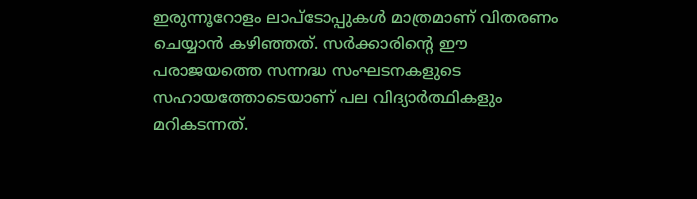ഇരുന്നൂറോളം ലാപ്‌ടോപ്പുകള്‍ മാത്രമാണ് വിതരണം ചെയ്യാന്‍ കഴിഞ്ഞത്. സര്‍ക്കാരിന്റെ ഈ പരാജയത്തെ സന്നദ്ധ സംഘടനകളുടെ സഹായത്തോടെയാണ് പല വിദ്യാര്‍ത്ഥികളും മറികടന്നത്.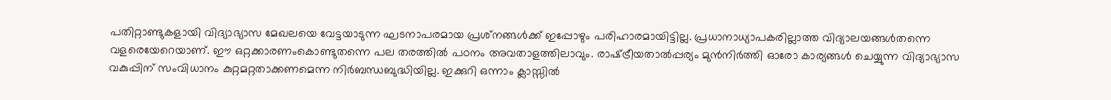പതിറ്റാണ്ടുകളായി വിദ്യാഭ്യാസ മേഖലയെ വേട്ടയാടുന്ന ഘടനാപരമായ പ്രശ്‌നങ്ങള്‍ക്ക് ഇപ്പോഴും പരിഹാരമായിട്ടില്ല. പ്രധാനാധ്യാപകരില്ലാത്ത വിദ്യാലയങ്ങള്‍തന്നെ വളരെയേറെയാണ്. ഈ ഒറ്റക്കാരണംകൊണ്ടുതന്നെ പല തരത്തില്‍ പഠനം അവതാളത്തിലാവും. രാഷ്‌ട്രീയതാല്‍പ്പര്യം മുന്‍നിര്‍ത്തി ഓരോ കാര്യങ്ങള്‍ ചെയ്യുന്ന വിദ്യാഭ്യാസ വകുപ്പിന് സംവിധാനം കുറ്റമറ്റതാക്കണമെന്ന നിര്‍ബന്ധബുദ്ധിയില്ല. ഇക്കുറി ഒന്നാം ക്ലാസ്സില്‍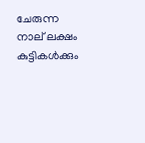ചേരുന്ന നാല് ലക്ഷം കുട്ടികള്‍ക്കും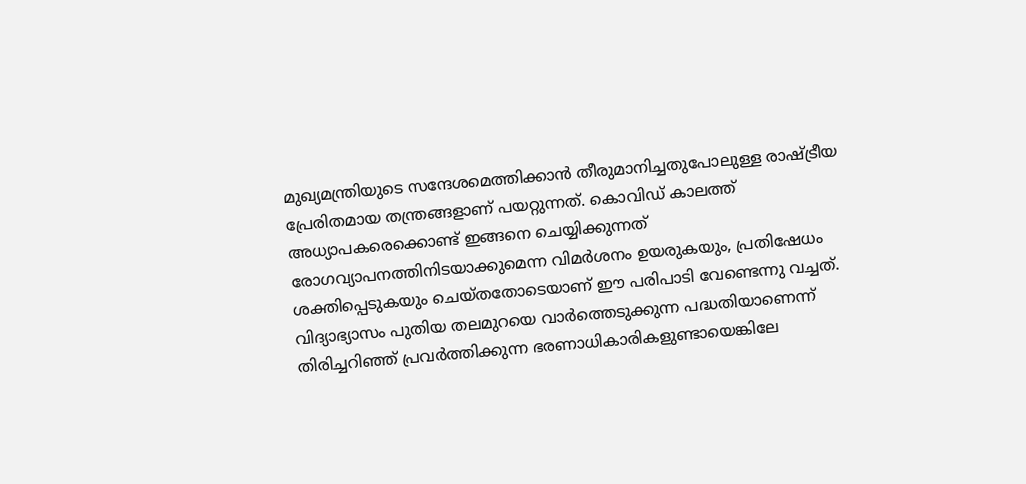മുഖ്യമന്ത്രിയുടെ സന്ദേശമെത്തിക്കാന്‍ തീരുമാനിച്ചതുപോലുള്ള രാഷ്‌ട്രീയ പ്രേരിതമായ തന്ത്രങ്ങളാണ് പയറ്റുന്നത്. കൊവിഡ് കാലത്ത് അധ്യാപകരെക്കൊണ്ട് ഇങ്ങനെ ചെയ്യിക്കുന്നത് രോഗവ്യാപനത്തിനിടയാക്കുമെന്ന വിമര്‍ശനം ഉയരുകയും, പ്രതിഷേധം ശക്തിപ്പെടുകയും ചെയ്തതോടെയാണ് ഈ പരിപാടി വേണ്ടെന്നു വച്ചത്. വിദ്യാഭ്യാസം പുതിയ തലമുറയെ വാര്‍ത്തെടുക്കുന്ന പദ്ധതിയാണെന്ന് തിരിച്ചറിഞ്ഞ് പ്രവര്‍ത്തിക്കുന്ന ഭരണാധികാരികളുണ്ടായെങ്കിലേ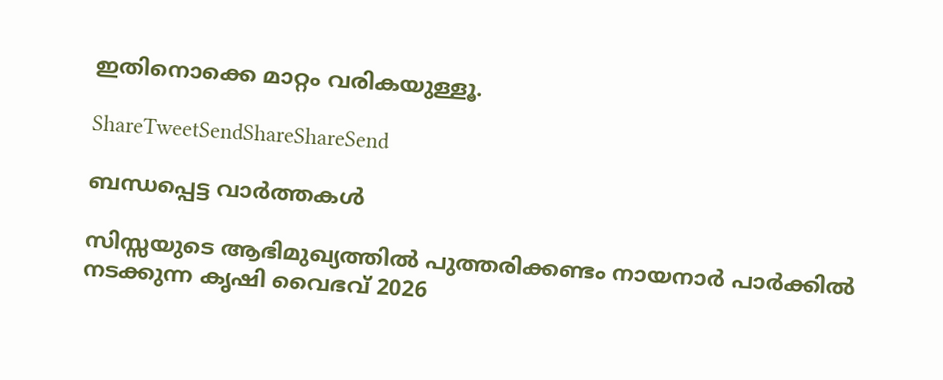ഇതിനൊക്കെ മാറ്റം വരികയുള്ളൂ.

ShareTweetSendShareShareSend

ബന്ധപ്പെട്ട വാര്‍ത്തകള്‍

സിസ്സയുടെ ആഭിമുഖ്യത്തില്‍ പുത്തരിക്കണ്ടം നായനാര്‍ പാര്‍ക്കില്‍ നടക്കുന്ന കൃഷി വൈഭവ് 2026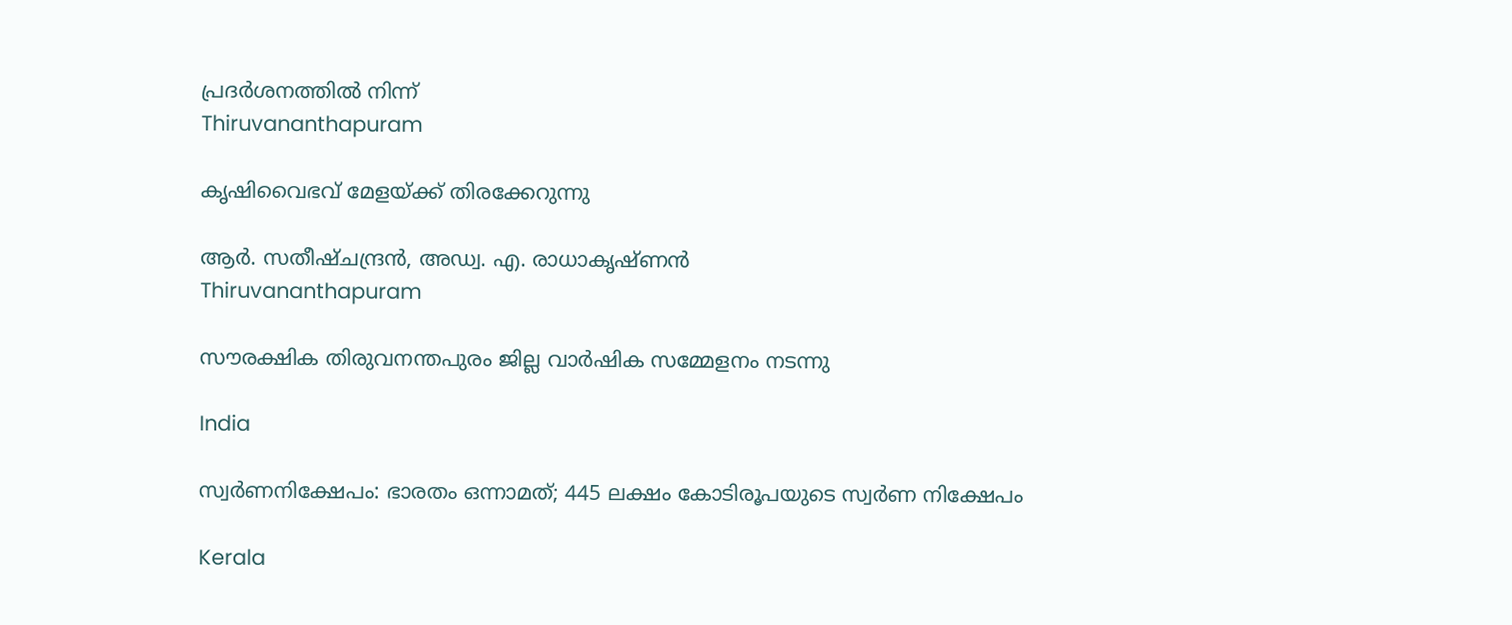പ്രദര്‍ശനത്തില്‍ നിന്ന്‌
Thiruvananthapuram

കൃഷിവൈഭവ് മേളയ്‌ക്ക് തിരക്കേറുന്നു

ആര്‍. സതീഷ്ചന്ദ്രന്‍, അഡ്വ. എ. രാധാകൃഷ്ണന്‍
Thiruvananthapuram

സൗരക്ഷിക തിരുവനന്തപുരം ജില്ല വാര്‍ഷിക സമ്മേളനം നടന്നു

India

സ്വര്‍ണനിക്ഷേപം: ഭാരതം ഒന്നാമത്; 445 ലക്ഷം കോടിരൂപയുടെ സ്വര്‍ണ നിക്ഷേപം

Kerala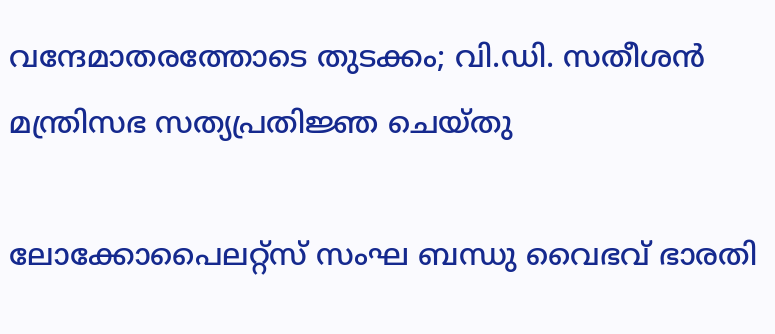വന്ദേമാതരത്തോടെ തുടക്കം; വി.ഡി. സതീശൻ മന്ത്രിസഭ സത്യപ്രതിജ്ഞ ചെയ്തു

ലോക്കോപൈലറ്റ്‌സ് സംഘ ബന്ധു വൈഭവ് ഭാരതി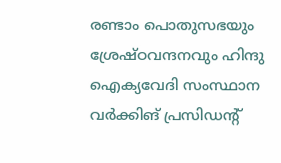രണ്ടാം പൊതുസഭയും ശ്രേഷ്ഠവന്ദനവും ഹിന്ദു ഐക്യവേദി സംസ്ഥാന വര്‍ക്കിങ് പ്രസിഡന്റ്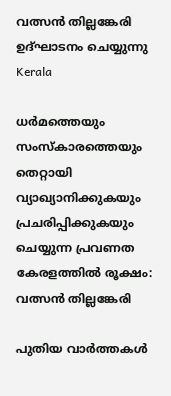വത്സന്‍ തില്ലങ്കേരി ഉദ്ഘാടനം ചെയ്യുന്നു
Kerala

ധര്‍മത്തെയും സംസ്‌കാരത്തെയും തെറ്റായി വ്യാഖ്യാനിക്കുകയും പ്രചരിപ്പിക്കുകയും ചെയ്യുന്ന പ്രവണത കേരളത്തില്‍ രൂക്ഷം: വത്സന്‍ തില്ലങ്കേരി

പുതിയ വാര്‍ത്തകള്‍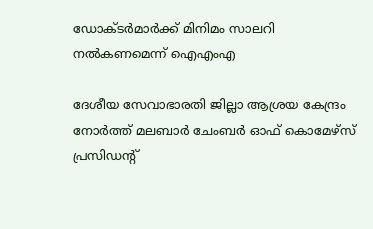ഡോക്ടര്‍മാര്‍ക്ക് മിനിമം സാലറി നല്‍കണമെന്ന് ഐഎംഎ

ദേശീയ സേവാഭാരതി ജില്ലാ ആശ്രയ കേന്ദ്രം നോര്‍ത്ത് മലബാര്‍ ചേംബര്‍ ഓഫ് കൊമേഴ്‌സ് പ്രസിഡന്റ്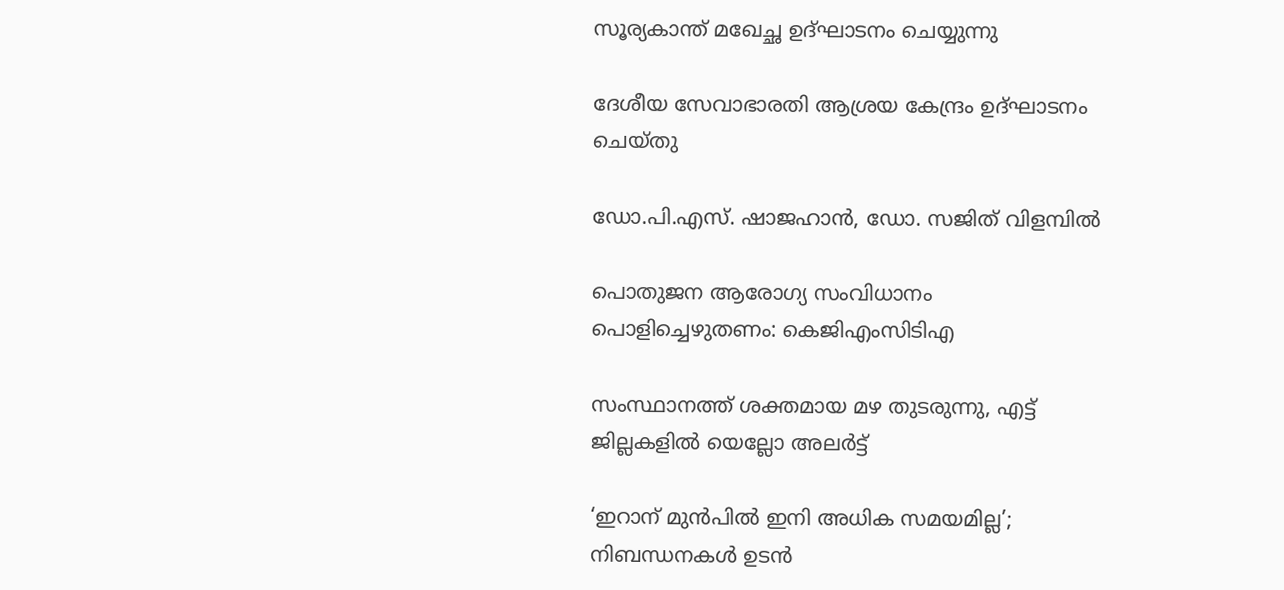സൂര്യകാന്ത് മഖേച്ഛ ഉദ്ഘാടനം ചെയ്യുന്നു

ദേശീയ സേവാഭാരതി ആശ്രയ കേന്ദ്രം ഉദ്ഘാടനം ചെയ്തു

ഡോ.പി.എസ്. ഷാജഹാന്‍, ഡോ. സജിത് വിളമ്പില്‍

പൊതുജന ആരോഗ്യ സംവിധാനം പൊളിച്ചെഴുതണം: കെജിഎംസിടിഎ

സംസ്ഥാനത്ത് ശക്തമായ മഴ തുടരുന്നു, എട്ട് ജില്ലകളിൽ യെല്ലോ അലർട്ട്

‘ഇറാന് മുൻപിൽ ഇനി അധിക സമയമില്ല’; നിബന്ധനകൾ ഉടൻ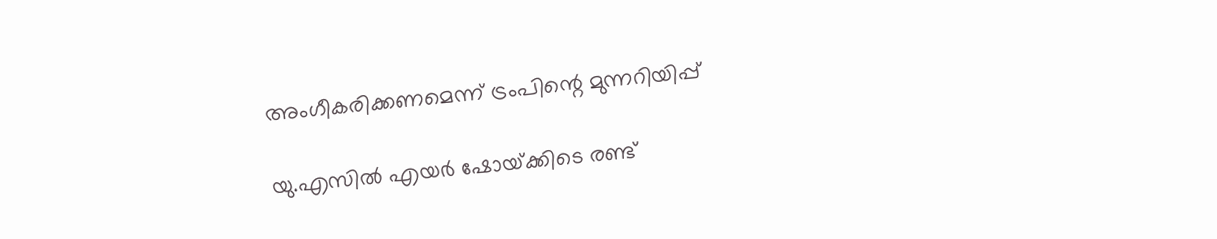അംഗീകരിക്കണമെന്ന് ട്രംപിന്റെ മുന്നറിയിപ്പ്

യു.എസില്‍ എയർ ഷോയ്‌ക്കിടെ രണ്ട്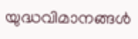യുദ്ധവിമാനങ്ങൾ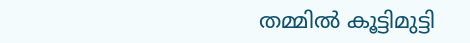തമ്മിൽ കൂട്ടിമുട്ടി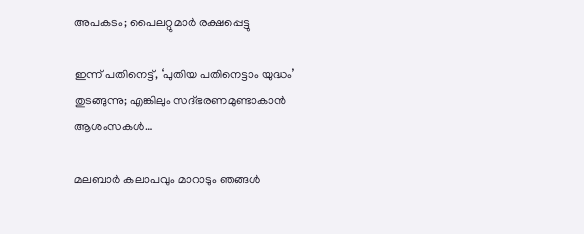അപകടം; പൈലറ്റുമാര്‍ രക്ഷപ്പെട്ടു

ഇന്ന് പതിനെട്ട്, ‘പുതിയ പതിനെട്ടാം യുദ്ധം’ തുടങ്ങുന്നു; എങ്കിലും സദ്ഭരണമുണ്ടാകാൻ ആശംസകൾ…

മലബാര്‍ കലാപവും മാറാടും ഞങ്ങള്‍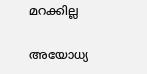മറക്കില്ല

അയോധ്യ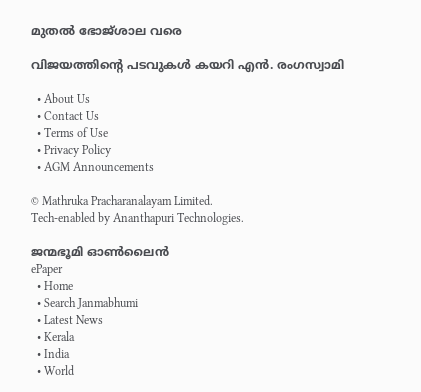മുതല്‍ ഭോജ്ശാല വരെ

വിജയത്തിന്റെ പടവുകള്‍ കയറി എന്‍. രംഗസ്വാമി

  • About Us
  • Contact Us
  • Terms of Use
  • Privacy Policy
  • AGM Announcements

© Mathruka Pracharanalayam Limited.
Tech-enabled by Ananthapuri Technologies.

ജന്മഭൂമി ഓണ്‍ലൈന്‍
ePaper
  • Home
  • Search Janmabhumi
  • Latest News
  • Kerala
  • India
  • World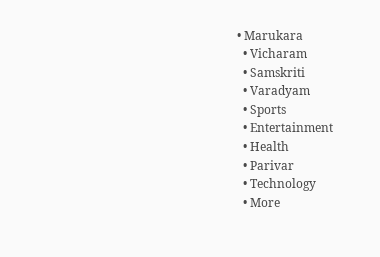• Marukara
  • Vicharam
  • Samskriti
  • Varadyam
  • Sports
  • Entertainment
  • Health
  • Parivar
  • Technology
  • More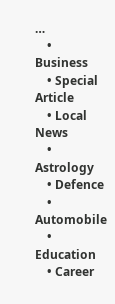…
    • Business
    • Special Article
    • Local News
    • Astrology
    • Defence
    • Automobile
    • Education
    • Career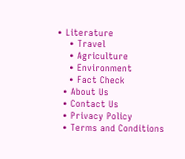• Literature
    • Travel
    • Agriculture
    • Environment
    • Fact Check
  • About Us
  • Contact Us
  • Privacy Policy
  • Terms and Conditions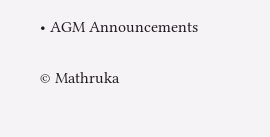• AGM Announcements

© Mathruka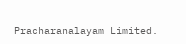Pracharanalayam Limited.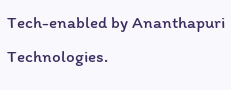Tech-enabled by Ananthapuri Technologies.